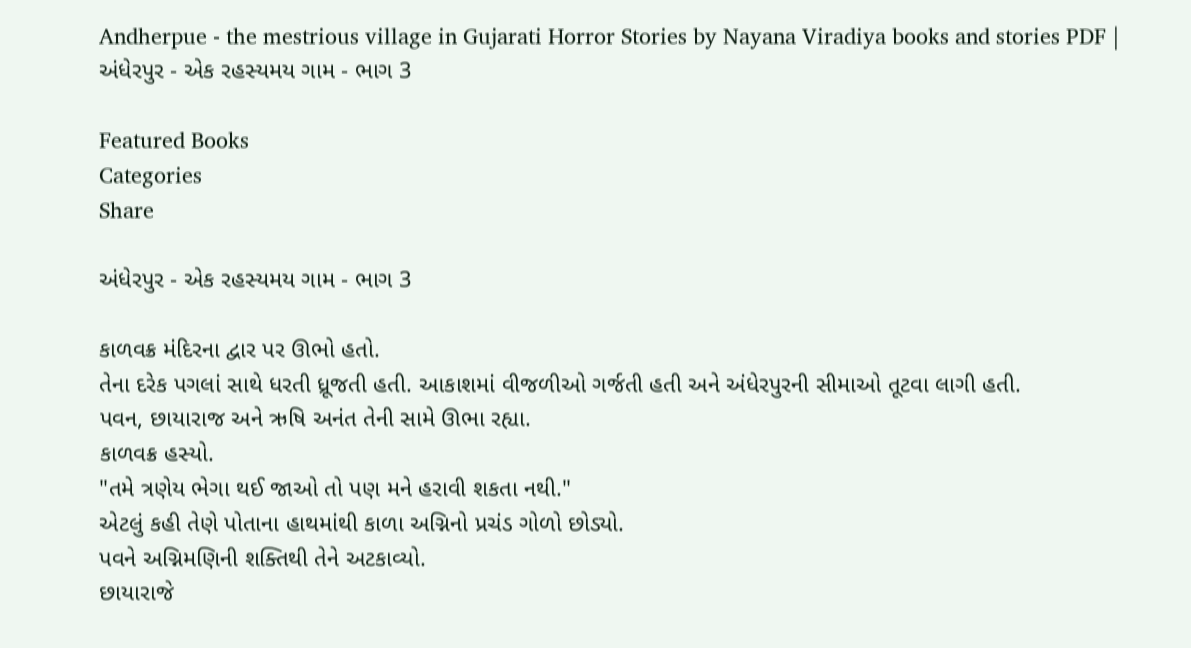Andherpue - the mestrious village in Gujarati Horror Stories by Nayana Viradiya books and stories PDF | અંધેરપુર - એક રહસ્યમય ગામ - ભાગ 3

Featured Books
Categories
Share

અંધેરપુર - એક રહસ્યમય ગામ - ભાગ 3

કાળવક્ર મંદિરના દ્વાર પર ઊભો હતો.
તેના દરેક પગલાં સાથે ધરતી ધ્રૂજતી હતી. આકાશમાં વીજળીઓ ગર્જતી હતી અને અંધેરપુરની સીમાઓ તૂટવા લાગી હતી.
પવન, છાયારાજ અને ઋષિ અનંત તેની સામે ઊભા રહ્યા.
કાળવક્ર હસ્યો.
"તમે ત્રણેય ભેગા થઈ જાઓ તો પણ મને હરાવી શકતા નથી."
એટલું કહી તેણે પોતાના હાથમાંથી કાળા અગ્નિનો પ્રચંડ ગોળો છોડ્યો.
પવને અગ્નિમણિની શક્તિથી તેને અટકાવ્યો.
છાયારાજે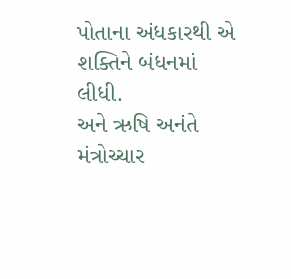પોતાના અંધકારથી એ શક્તિને બંધનમાં લીધી.
અને ઋષિ અનંતે મંત્રોચ્ચાર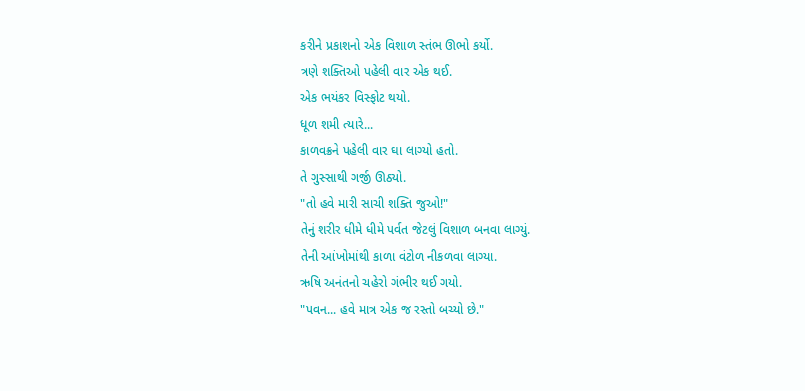કરીને પ્રકાશનો એક વિશાળ સ્તંભ ઊભો કર્યો.
ત્રણે શક્તિઓ પહેલી વાર એક થઈ.
એક ભયંકર વિસ્ફોટ થયો.
ધૂળ શમી ત્યારે...
કાળવક્રને પહેલી વાર ઘા લાગ્યો હતો.
તે ગુસ્સાથી ગર્જી ઊઠ્યો.
"તો હવે મારી સાચી શક્તિ જુઓ!"
તેનું શરીર ધીમે ધીમે પર્વત જેટલું વિશાળ બનવા લાગ્યું.
તેની આંખોમાંથી કાળા વંટોળ નીકળવા લાગ્યા.
ઋષિ અનંતનો ચહેરો ગંભીર થઈ ગયો.
"પવન... હવે માત્ર એક જ રસ્તો બચ્યો છે."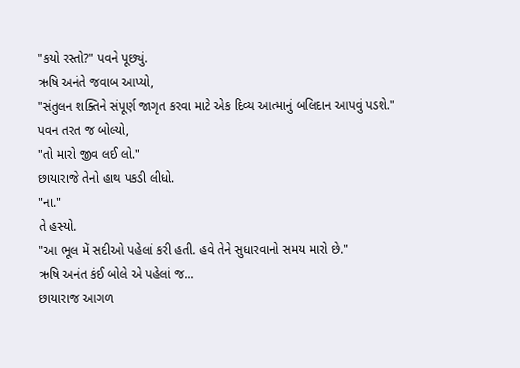"કયો રસ્તો?" પવને પૂછ્યું.
ઋષિ અનંતે જવાબ આપ્યો,
"સંતુલન શક્તિને સંપૂર્ણ જાગૃત કરવા માટે એક દિવ્ય આત્માનું બલિદાન આપવું પડશે."
પવન તરત જ બોલ્યો,
"તો મારો જીવ લઈ લો."
છાયારાજે તેનો હાથ પકડી લીધો.
"ના."
તે હસ્યો.
"આ ભૂલ મેં સદીઓ પહેલાં કરી હતી. હવે તેને સુધારવાનો સમય મારો છે."
ઋષિ અનંત કંઈ બોલે એ પહેલાં જ...
છાયારાજ આગળ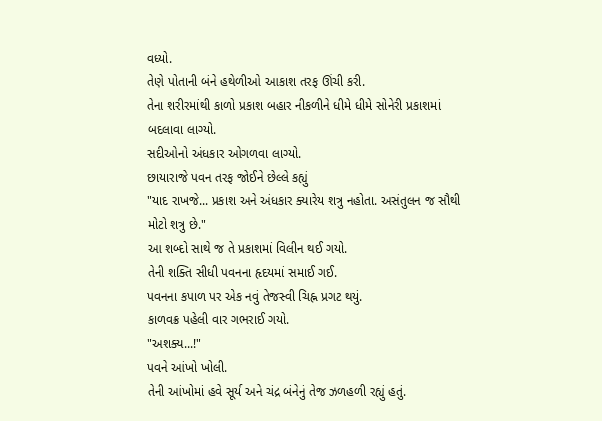વધ્યો.
તેણે પોતાની બંને હથેળીઓ આકાશ તરફ ઊંચી કરી.
તેના શરીરમાંથી કાળો પ્રકાશ બહાર નીકળીને ધીમે ધીમે સોનેરી પ્રકાશમાં બદલાવા લાગ્યો.
સદીઓનો અંધકાર ઓગળવા લાગ્યો.
છાયારાજે પવન તરફ જોઈને છેલ્લે કહ્યું
"યાદ રાખજે... પ્રકાશ અને અંધકાર ક્યારેય શત્રુ નહોતા. અસંતુલન જ સૌથી મોટો શત્રુ છે."
આ શબ્દો સાથે જ તે પ્રકાશમાં વિલીન થઈ ગયો.
તેની શક્તિ સીધી પવનના હૃદયમાં સમાઈ ગઈ.
પવનના કપાળ પર એક નવું તેજસ્વી ચિહ્ન પ્રગટ થયું.
કાળવક્ર પહેલી વાર ગભરાઈ ગયો.
"અશક્ય...!"
પવને આંખો ખોલી.
તેની આંખોમાં હવે સૂર્ય અને ચંદ્ર બંનેનું તેજ ઝળહળી રહ્યું હતું.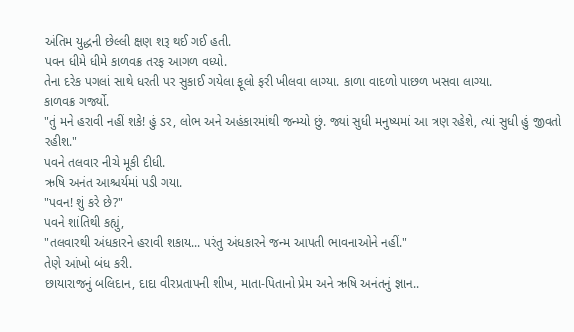અંતિમ યુદ્ધની છેલ્લી ક્ષણ શરૂ થઈ ગઈ હતી.
પવન ધીમે ધીમે કાળવક્ર તરફ આગળ વધ્યો.
તેના દરેક પગલાં સાથે ધરતી પર સુકાઈ ગયેલા ફૂલો ફરી ખીલવા લાગ્યા. કાળા વાદળો પાછળ ખસવા લાગ્યા.
કાળવક્ર ગર્જ્યો.
"તું મને હરાવી નહીં શકે! હું ડર, લોભ અને અહંકારમાંથી જન્મ્યો છું. જ્યાં સુધી મનુષ્યમાં આ ત્રણ રહેશે, ત્યાં સુધી હું જીવતો રહીશ."
પવને તલવાર નીચે મૂકી દીધી.
ઋષિ અનંત આશ્ચર્યમાં પડી ગયા.
"પવન! શું કરે છે?"
પવને શાંતિથી કહ્યું,
"તલવારથી અંધકારને હરાવી શકાય... પરંતુ અંધકારને જન્મ આપતી ભાવનાઓને નહીં."
તેણે આંખો બંધ કરી.
છાયારાજનું બલિદાન, દાદા વીરપ્રતાપની શીખ, માતા-પિતાનો પ્રેમ અને ઋષિ અનંતનું જ્ઞાન..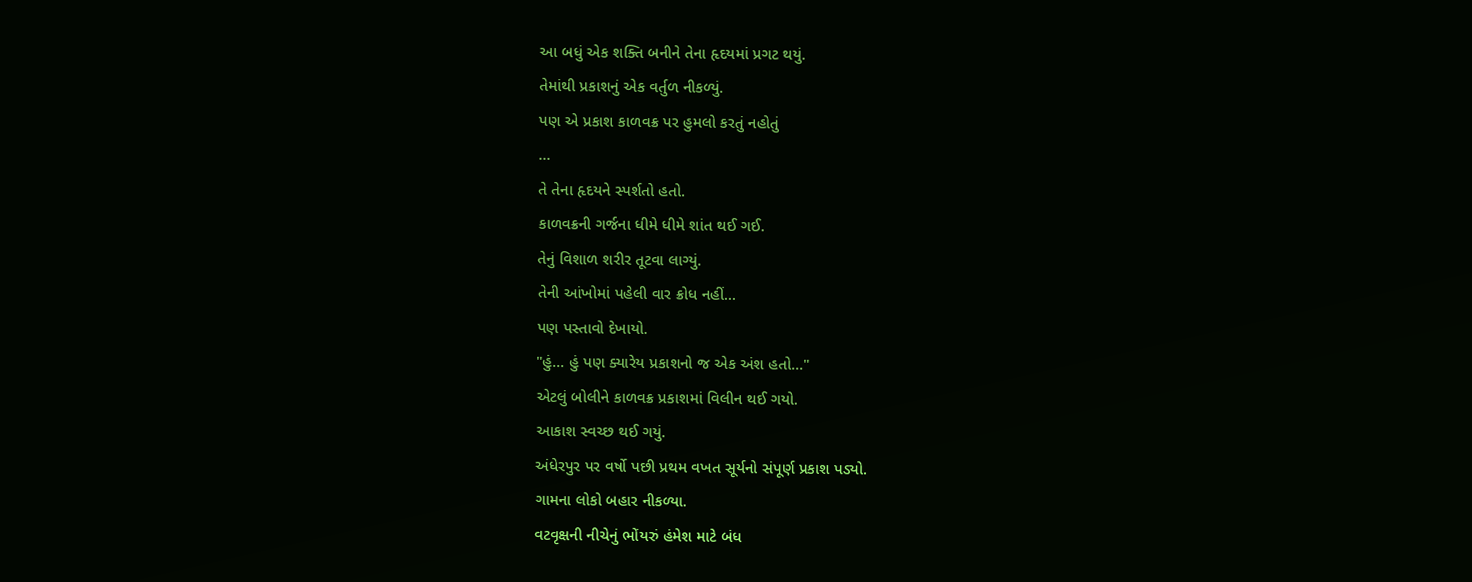આ બધું એક શક્તિ બનીને તેના હૃદયમાં પ્રગટ થયું.
તેમાંથી પ્રકાશનું એક વર્તુળ નીકળ્યું.
પણ એ પ્રકાશ કાળવક્ર પર હુમલો કરતું નહોતું
...
તે તેના હૃદયને સ્પર્શતો હતો.
કાળવક્રની ગર્જના ધીમે ધીમે શાંત થઈ ગઈ.
તેનું વિશાળ શરીર તૂટવા લાગ્યું.
તેની આંખોમાં પહેલી વાર ક્રોધ નહીં...
પણ પસ્તાવો દેખાયો.
"હું... હું પણ ક્યારેય પ્રકાશનો જ એક અંશ હતો..."
એટલું બોલીને કાળવક્ર પ્રકાશમાં વિલીન થઈ ગયો.
આકાશ સ્વચ્છ થઈ ગયું.
અંધેરપુર પર વર્ષો પછી પ્રથમ વખત સૂર્યનો સંપૂર્ણ પ્રકાશ પડ્યો.
ગામના લોકો બહાર નીકળ્યા.
વટવૃક્ષની નીચેનું ભોંયરું હંમેશ માટે બંધ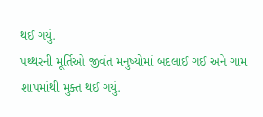થઈ ગયું.
પથ્થરની મૂર્તિઓ જીવંત મનુષ્યોમાં બદલાઈ ગઈ અને ગામ શાપમાંથી મુક્ત થઈ ગયું.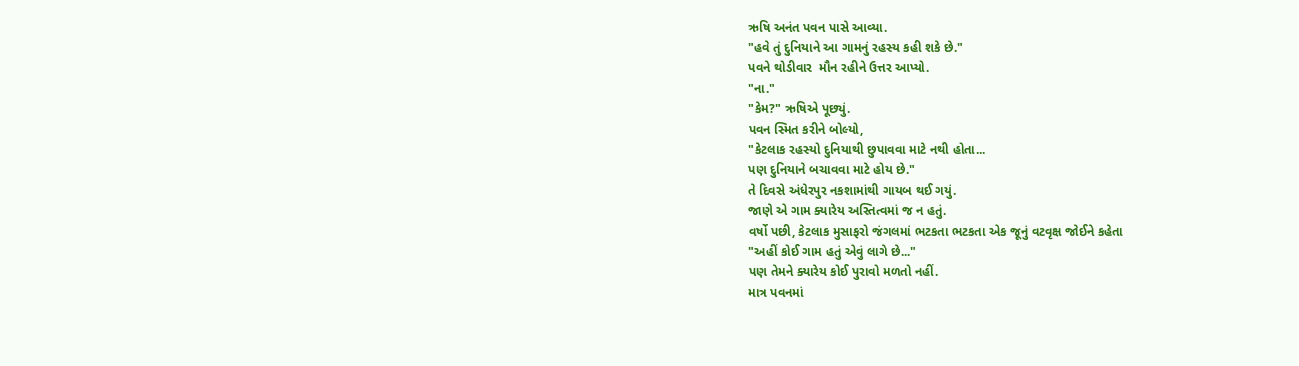ઋષિ અનંત પવન પાસે આવ્યા.
"હવે તું દુનિયાને આ ગામનું રહસ્ય કહી શકે છે."
પવને થોડીવાર  મૌન રહીને ઉત્તર આપ્યો.
"ના."
"કેમ?" ઋષિએ પૂછ્યું.
પવન સ્મિત કરીને બોલ્યો,
"કેટલાક રહસ્યો દુનિયાથી છુપાવવા માટે નથી હોતા...
પણ દુનિયાને બચાવવા માટે હોય છે."
તે દિવસે અંધેરપુર નકશામાંથી ગાયબ થઈ ગયું.
જાણે એ ગામ ક્યારેય અસ્તિત્વમાં જ ન હતું.
વર્ષો પછી, કેટલાક મુસાફરો જંગલમાં ભટકતા ભટકતા એક જૂનું વટવૃક્ષ જોઈને કહેતા
"અહીં કોઈ ગામ હતું એવું લાગે છે..."
પણ તેમને ક્યારેય કોઈ પુરાવો મળતો નહીં.
માત્ર પવનમાં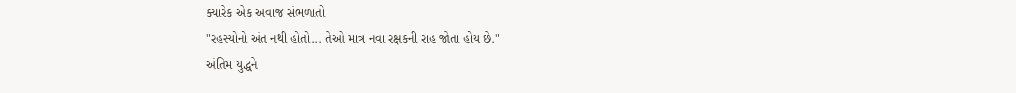ક્યારેક એક અવાજ સંભળાતો
"રહસ્યોનો અંત નથી હોતો... તેઓ માત્ર નવા રક્ષકની રાહ જોતા હોય છે."
અંતિમ યુદ્ધને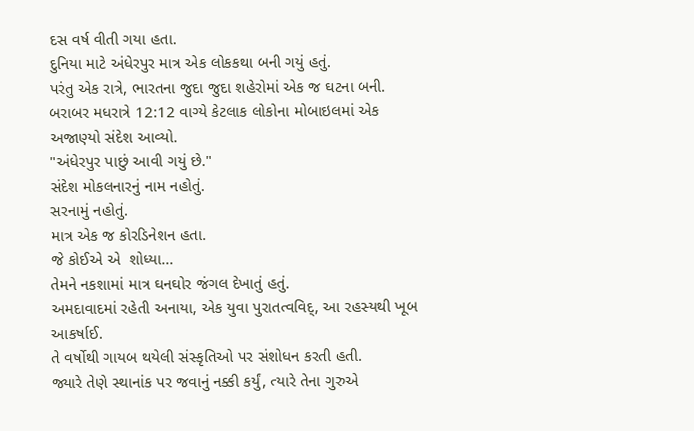દસ વર્ષ વીતી ગયા હતા.
દુનિયા માટે અંધેરપુર માત્ર એક લોકકથા બની ગયું હતું.
પરંતુ એક રાત્રે, ભારતના જુદા જુદા શહેરોમાં એક જ ઘટના બની.
બરાબર મધરાત્રે 12:12 વાગ્યે કેટલાક લોકોના મોબાઇલમાં એક અજાણ્યો સંદેશ આવ્યો.
"અંધેરપુર પાછું આવી ગયું છે."
સંદેશ મોકલનારનું નામ નહોતું.
સરનામું નહોતું.
માત્ર એક જ કોરડિનેશન હતા.
જે કોઈએ એ  શોધ્યા...
તેમને નકશામાં માત્ર ઘનઘોર જંગલ દેખાતું હતું.
અમદાવાદમાં રહેતી અનાયા, એક યુવા પુરાતત્વવિદ્, આ રહસ્યથી ખૂબ આકર્ષાઈ.
તે વર્ષોથી ગાયબ થયેલી સંસ્કૃતિઓ પર સંશોધન કરતી હતી.
જ્યારે તેણે સ્થાનાંક પર જવાનું નક્કી કર્યું, ત્યારે તેના ગુરુએ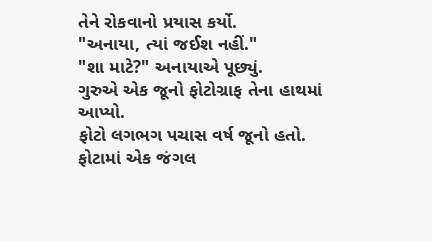તેને રોકવાનો પ્રયાસ કર્યો.
"અનાયા, ત્યાં જઈશ નહીં."
"શા માટે?" અનાયાએ પૂછ્યું.
ગુરુએ એક જૂનો ફોટોગ્રાફ તેના હાથમાં આપ્યો.
ફોટો લગભગ પચાસ વર્ષ જૂનો હતો.
ફોટામાં એક જંગલ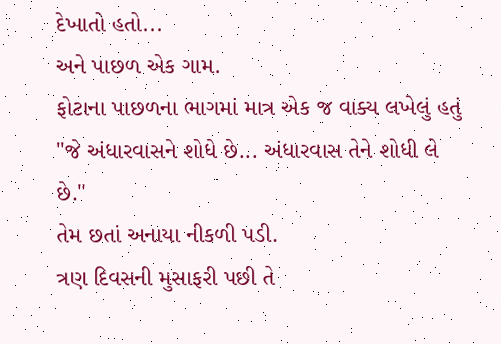દેખાતો હતો...
અને પાછળ એક ગામ.
ફોટાના પાછળના ભાગમાં માત્ર એક જ વાક્ય લખેલું હતું
"જે અંધારવાસને શોધે છે... અંધારવાસ તેને શોધી લે છે."
તેમ છતાં અનાયા નીકળી પડી.
ત્રણ દિવસની મુસાફરી પછી તે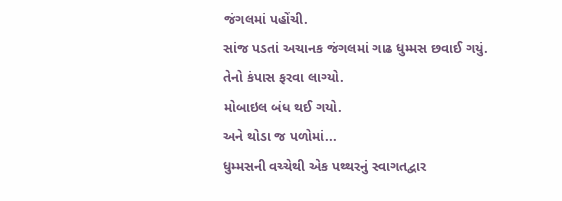જંગલમાં પહોંચી.
સાંજ પડતાં અચાનક જંગલમાં ગાઢ ધુમ્મસ છવાઈ ગયું.
તેનો કંપાસ ફરવા લાગ્યો.
મોબાઇલ બંધ થઈ ગયો.
અને થોડા જ પળોમાં...
ધુમ્મસની વચ્ચેથી એક પથ્થરનું સ્વાગતદ્વાર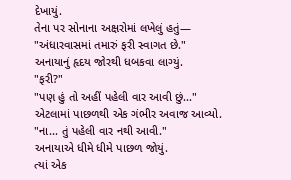દેખાયું.
તેના પર સોનાના અક્ષરોમાં લખેલું હતું—
"અંધારવાસમાં તમારું ફરી સ્વાગત છે."
અનાયાનું હૃદય જોરથી ધબકવા લાગ્યું.
"ફરી?"
"પણ હું તો અહીં પહેલી વાર આવી છું..."
એટલામાં પાછળથી એક ગંભીર અવાજ આવ્યો.
"ના... તું પહેલી વાર નથી આવી."
અનાયાએ ધીમે ધીમે પાછળ જોયું.
ત્યાં એક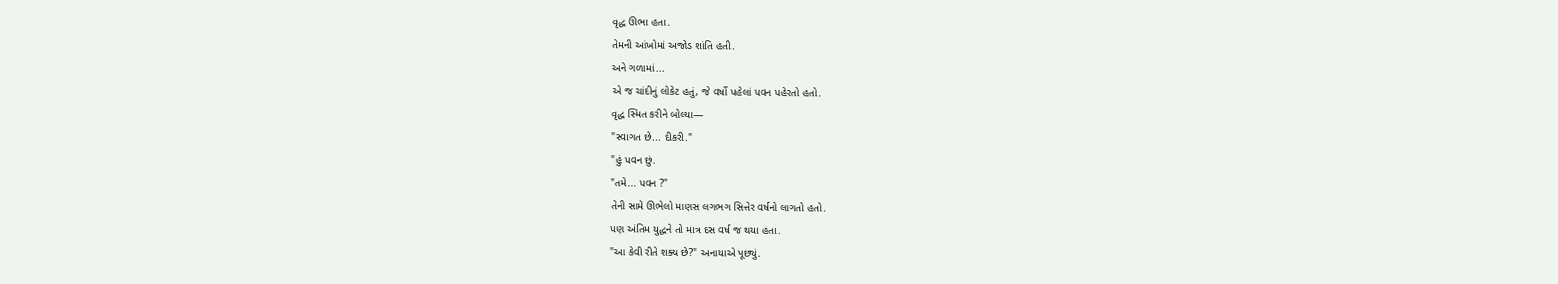વૃદ્ધ ઊભા હતા.
તેમની આંખોમાં અજોડ શાંતિ હતી.
અને ગળામાં...
એ જ ચાંદીનું લોકેટ હતું, જે વર્ષો પહેલાં પવન પહેરતો હતો.
વૃદ્ધ સ્મિત કરીને બોલ્યા—
"સ્વાગત છે... દીકરી."
"હું પવન છું.
"તમે... પવન ?"
તેની સામે ઊભેલો માણસ લગભગ સિત્તેર વર્ષનો લાગતો હતો.
પણ અંતિમ યુદ્ધને તો માત્ર દસ વર્ષ જ થયા હતા.
"આ કેવી રીતે શક્ય છે?" અનાયાએ પૂછ્યું.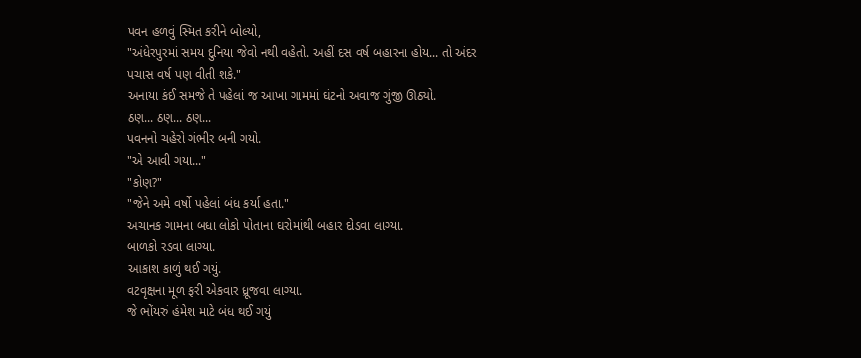પવન હળવું સ્મિત કરીને બોલ્યો,
"અંધેરપુરમાં સમય દુનિયા જેવો નથી વહેતો. અહીં દસ વર્ષ બહારના હોય... તો અંદર પચાસ વર્ષ પણ વીતી શકે."
અનાયા કંઈ સમજે તે પહેલાં જ આખા ગામમાં ઘંટનો અવાજ ગુંજી ઊઠ્યો.
ઠણ... ઠણ... ઠણ...
પવનનો ચહેરો ગંભીર બની ગયો.
"એ આવી ગયા..."
"કોણ?"
"જેને અમે વર્ષો પહેલાં બંધ કર્યા હતા."
અચાનક ગામના બધા લોકો પોતાના ઘરોમાંથી બહાર દોડવા લાગ્યા.
બાળકો રડવા લાગ્યા.
આકાશ કાળું થઈ ગયું.
વટવૃક્ષના મૂળ ફરી એકવાર ધ્રૂજવા લાગ્યા.
જે ભોંયરું હંમેશ માટે બંધ થઈ ગયું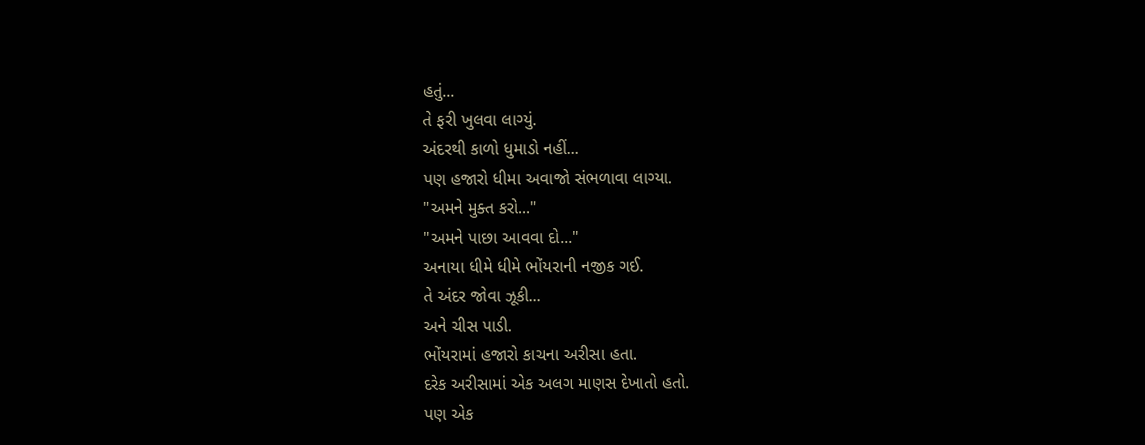હતું...
તે ફરી ખુલવા લાગ્યું.
અંદરથી કાળો ધુમાડો નહીં...
પણ હજારો ધીમા અવાજો સંભળાવા લાગ્યા.
"અમને મુક્ત કરો..."
"અમને પાછા આવવા દો..."
અનાયા ધીમે ધીમે ભોંયરાની નજીક ગઈ.
તે અંદર જોવા ઝૂકી...
અને ચીસ પાડી.
ભોંયરામાં હજારો કાચના અરીસા હતા.
દરેક અરીસામાં એક અલગ માણસ દેખાતો હતો.
પણ એક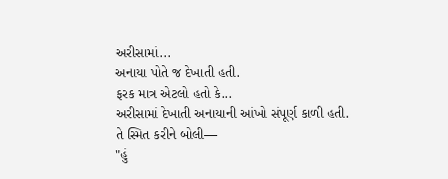અરીસામાં...
અનાયા પોતે જ દેખાતી હતી.
ફરક માત્ર એટલો હતો કે...
અરીસામાં દેખાતી અનાયાની આંખો સંપૂર્ણ કાળી હતી.
તે સ્મિત કરીને બોલી—
"હું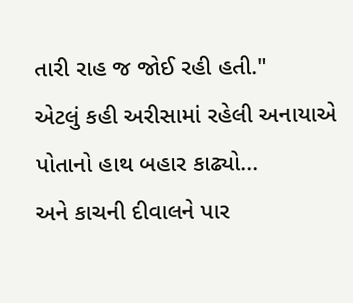તારી રાહ જ જોઈ રહી હતી."
એટલું કહી અરીસામાં રહેલી અનાયાએ પોતાનો હાથ બહાર કાઢ્યો...
અને કાચની દીવાલને પાર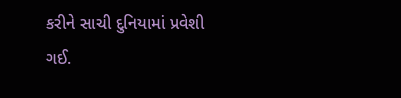કરીને સાચી દુનિયામાં પ્રવેશી ગઈ.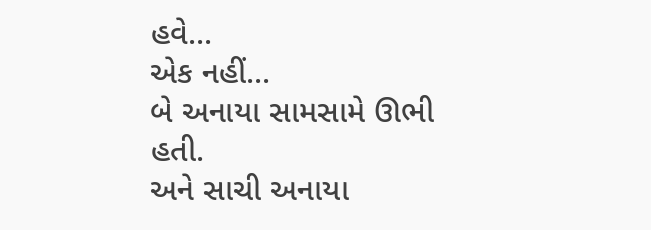હવે...
એક નહીં...
બે અનાયા સામસામે ઊભી હતી.
અને સાચી અનાયા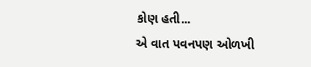કોણ હતી...
એ વાત પવનપણ ઓળખી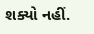શક્યો નહીં.